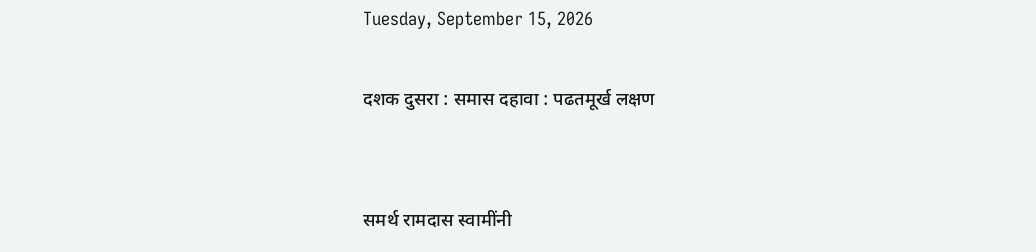Tuesday, September 15, 2026

दशक दुसरा : समास दहावा : पढतमूर्ख लक्षण


समर्थ रामदास स्वामींनी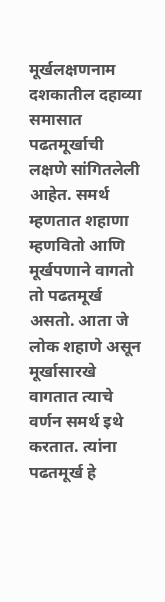मूर्खलक्षणनाम दशकातील दहाव्या समासात पढतमूर्खाची लक्षणे सांगितलेली आहेत. समर्थ म्हणतात शहाणा म्हणवितो आणि मूर्खपणाने वागतो तो पढतमूर्ख असतो. आता जे लोक शहाणे असून मूर्खासारखे वागतात त्याचे वर्णन समर्थ इथे करतात. त्यांना पढतमूर्ख हे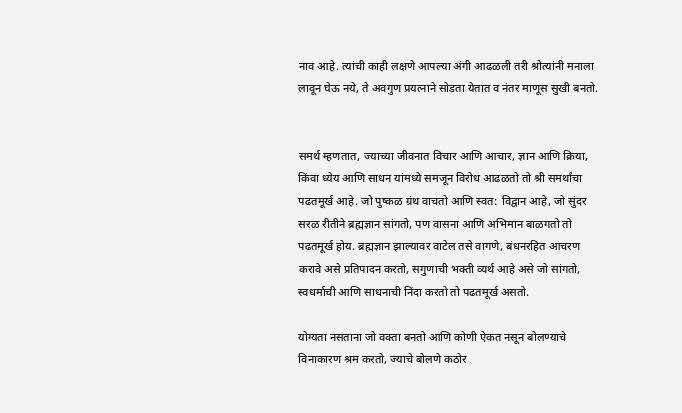नाव आहे. त्यांची काही लक्षणे आपल्या अंगी आढळली तरी श्रोत्यांनी मनाला लावून घेऊ नये, ते अवगुण प्रयत्नाने सोडता येतात व नंतर माणूस सुखी बनतो.


समर्थ म्हणतात, ज्याच्या जीवनात विचार आणि आचार, ज्ञान आणि क्रिया, किंवा ध्येय आणि साधन यांमध्ये समजून विरोध आढळतो तो श्री समर्थांचा पढतमूर्ख आहे. जो पुष्कळ ग्रंथ वाचतो आणि स्वत: विद्वान आहे, जो सुंदर सरळ रीतीने ब्रह्मज्ञान सांगतो, पण वासना आणि अभिमान बाळगतो तो पढतमूर्ख होय. ब्रह्मज्ञान झाल्यावर वाटेल तसे वागणे, बंधनरहित आचरण करावे असे प्रतिपादन करतो, सगुणाची भक्ती व्यर्थ आहे असे जो सांगतो, स्वधर्माची आणि साधनाची निंदा करतो तो पढतमूर्ख असतो.

योग्यता नसताना जो वक्ता बनतो आणि कोणी ऐकत नसून बोलण्याचे विनाकारण श्रम करतो, ज्याचे बोलणे कठोर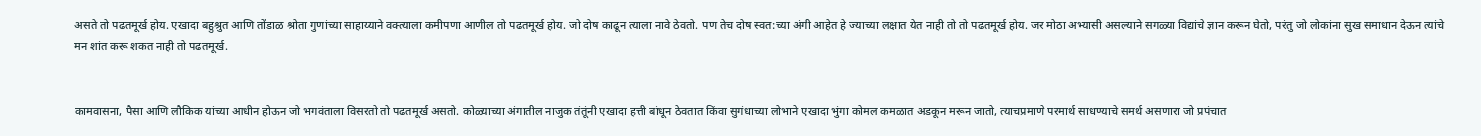असते तो पढतमूर्ख होय. एखादा बहुश्रुत आणि तोंडाळ श्रोता गुणांच्या साहाय्याने वक्त्याला कमीपणा आणील तो पढतमूर्ख होय. जो दोष काढून त्याला नावे ठेवतो. पण तेच दोष स्वत:च्या अंगी आहेत हे ज्याच्या लक्षात येत नाही तो तो पढतमूर्ख होय. जर मोठा अभ्यासी असल्याने सगळ्या विद्यांचे ज्ञान करून घेतो, परंतु जो लोकांना सुख समाधान देऊन त्यांचे मन शांत करू शकत नाही तो पढतमूर्ख.


कामवासना, पैसा आणि लौकिक यांच्या आधीन होऊन जो भगवंताला विसरतो तो पढतमूर्ख असतो. कोळ्याच्या अंगातील नाजुक तंतूंनी एखादा हत्ती बांधून ठेवतात किंवा सुगंधाच्या लोभाने एखादा भुंगा कोमल कमळात अडकून मरून जातो, त्याचप्रमाणे परमार्थ साधण्याचे समर्थ असणारा जो प्रपंचात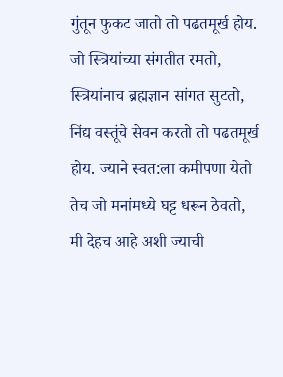गुंतून फुकट जातो तो पढतमूर्ख होय. जो स्त्रियांच्या संगतीत रमतो, स्त्रियांनाच ब्रह्मज्ञान सांगत सुटतो, निंद्य वस्तूंचे सेवन करतो तो पढतमूर्ख होय. ज्याने स्वत:ला कमीपणा येतो तेच जो मनांमध्ये घट्ट धरून ठेवतो, मी देहच आहे अशी ज्याची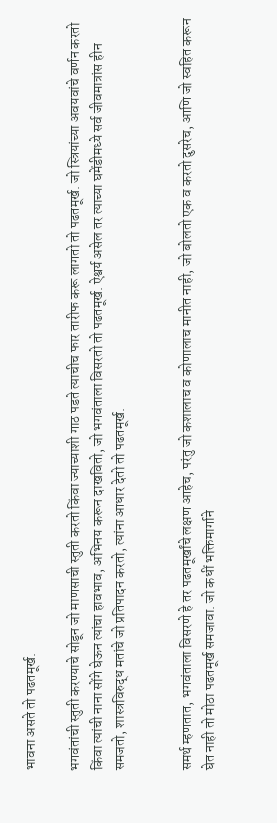भावना असते तो पढतमूर्ख.

भगवंतांची स्तुती करण्याचे सोडून जो माणसाची स्तुती करतो किंवा ज्याच्याशी गाठ पडते त्याचीच फार तारीफ करू लागतो तो पढतमूर्ख. जो स्त्रियांच्या अवयवांचे वर्णन करतो किंवा त्यांची नाना सोंगे घेऊन त्यांचा हावभाव, अभिनय करून दाखवितो, जो भगवंताला विसरतो तो पढतमूर्ख. ऐश्वर्य असेल तर त्याच्या घमेंडीमध्ये सर्व जीवमात्रांस हीन समजतो, शास्त्रविरुद्ध मतांचे जो प्रतिपादन करतो, त्यांना आधार देतो तो पढतमूर्ख.


समर्थ म्हणतात, भगवंताला विसरणे हे तर पढतमूर्खांचे लक्षण आहेच, परंतु जो कशालाच व कोणालाच मानीत नाही, जो बोलतो एक व करतो दुसरेच, आणि जो स्वहित करून घेत नाही तो मोठा पढतमूर्ख समजावा. जो कधीं भक्तिमार्गाने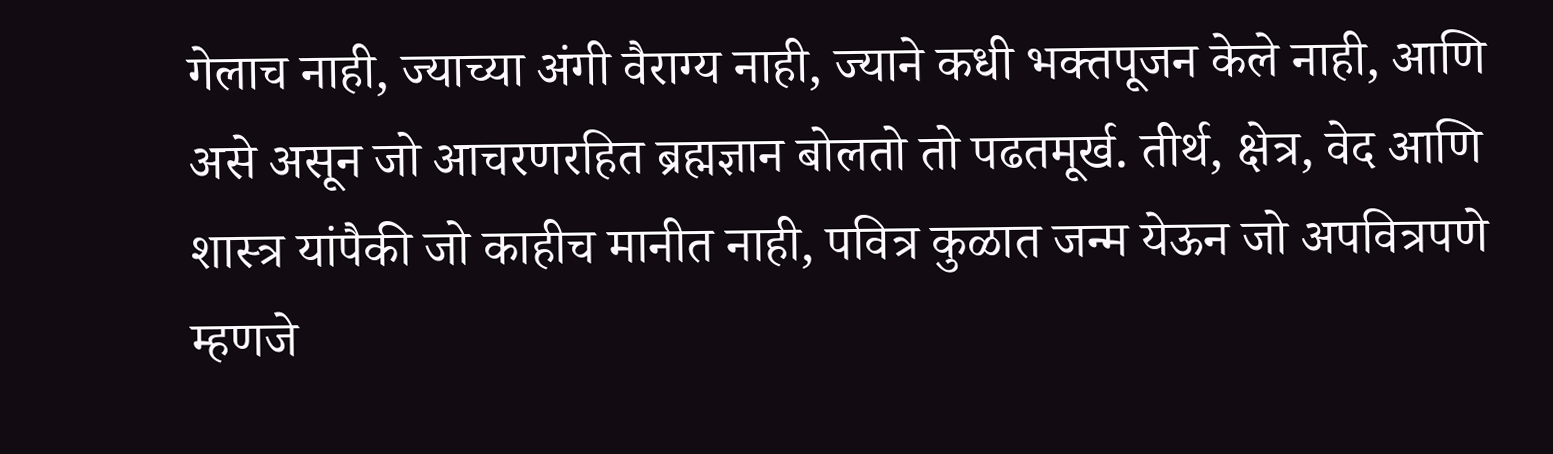गेलाच नाही, ज्याच्या अंगी वैराग्य नाही, ज्याने कधी भक्तपूजन केले नाही, आणि असे असून जो आचरणरहित ब्रह्मज्ञान बोलतो तो पढतमूर्ख. तीर्थ, क्षेत्र, वेद आणि शास्त्र यांपैकी जो काहीच मानीत नाही, पवित्र कुळात जन्म येऊन जो अपवित्रपणे म्हणजे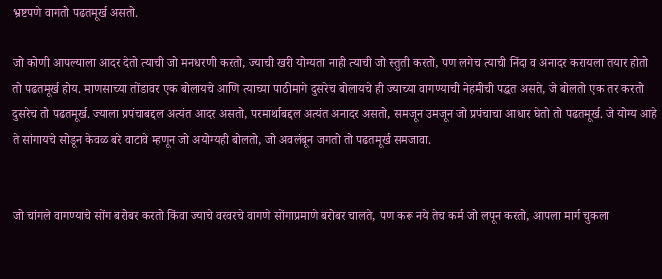भ्रष्टपणे वागतो पढतमूर्ख असतो.

जो कोणी आपल्याला आदर देतो त्याची जो मनधरणी करतो, ज्याची खरी योग्यता नाही त्याची जो स्तुती करतो, पण लगेच त्याची निंदा व अनादर करायला तयार होतो तो पढतमूर्ख होय. माणसाच्या तोंडावर एक बोलायचे आणि त्याच्या पाठीमागे दुसरेच बोलायचे ही ज्याच्या वागण्याची नेहमीची पद्धत असते, जे बोलतो एक तर करतो दुसरेच तो पढतमूर्ख. ज्याला प्रपंचाबद्दल अत्यंत आदर असतो, परमार्थाबद्दल अत्यंत अनादर असतो, समजून उमजून जो प्रपंचाचा आधार घेतो तो पढतमूर्ख. जे योग्य आहे ते सांगायचे सोडून केवळ बरे वाटावे म्हणून जो अयोग्यही बोलतो, जो अवलंबून जगतो तो पढतमूर्ख समजावा.


जो चांगले वागण्याचे सोंग बरोबर करतो किंवा ज्याचे वरवरचे वागणे सोंगाप्रमाणे बरोबर चालते, पण करू नये तेच कर्म जो लपून करतो, आपला मार्ग चुकला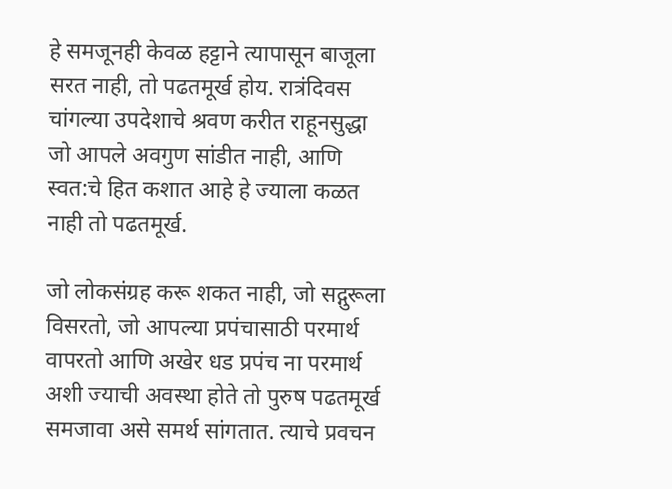हे समजूनही केवळ हट्टाने त्यापासून बाजूला सरत नाही, तो पढतमूर्ख होय. रात्रंदिवस चांगल्या उपदेशाचे श्रवण करीत राहूनसुद्धा जो आपले अवगुण सांडीत नाही, आणि स्वत:चे हित कशात आहे हे ज्याला कळत नाही तो पढतमूर्ख.

जो लोकसंग्रह करू शकत नाही, जो सद्गुरूला विसरतो, जो आपल्या प्रपंचासाठी परमार्थ वापरतो आणि अखेर धड प्रपंच ना परमार्थ अशी ज्याची अवस्था होते तो पुरुष पढतमूर्ख समजावा असे समर्थ सांगतात. त्याचे प्रवचन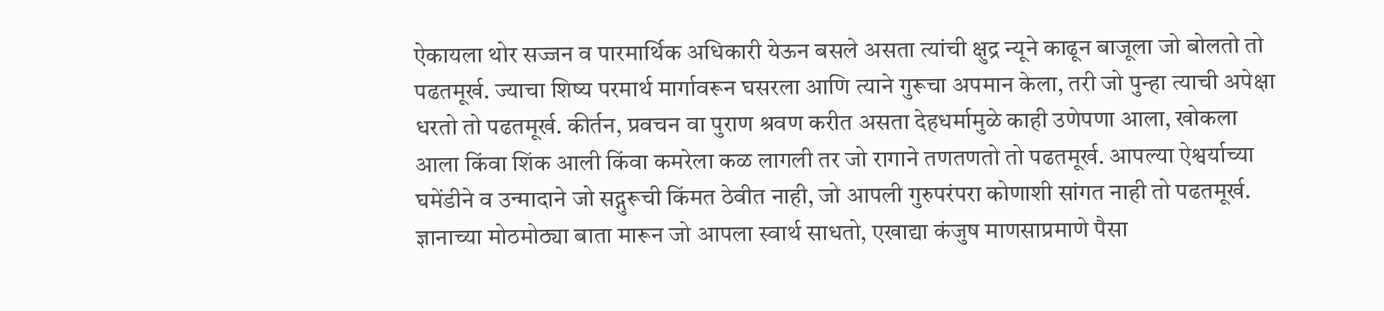ऐकायला थोर सज्जन व पारमार्थिक अधिकारी येऊन बसले असता त्यांची क्षुद्र न्यूने काढून बाजूला जो बोलतो तो पढतमूर्ख. ज्याचा शिष्य परमार्थ मार्गावरून घसरला आणि त्याने गुरूचा अपमान केला, तरी जो पुन्हा त्याची अपेक्षा धरतो तो पढतमूर्ख. कीर्तन, प्रवचन वा पुराण श्रवण करीत असता देहधर्मामुळे काही उणेपणा आला, खोकला आला किंवा शिंक आली किंवा कमरेला कळ लागली तर जो रागाने तणतणतो तो पढतमूर्ख. आपल्या ऐश्वर्याच्या घमेंडीने व उन्मादाने जो सद्गुरूची किंमत ठेवीत नाही, जो आपली गुरुपरंपरा कोणाशी सांगत नाही तो पढतमूर्ख. ज्ञानाच्या मोठमोठ्या बाता मारून जो आपला स्वार्थ साधतो, एखाद्या कंजुष माणसाप्रमाणे पैसा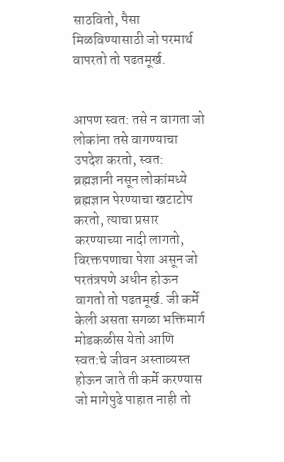साठवितो, पैसा मिळविण्यासाठी जो परमार्थ वापरतो तो पढतमूर्ख.


आपण स्वत: तसे न वागता जो लोकांना तसे वागण्याचा उपदेश करतो, स्वत: ब्रह्मज्ञानी नसून लोकांमध्ये ब्रह्मज्ञान पेरण्याचा खटाटोप करतो, त्याचा प्रसार करण्याच्या नादी लागतो, विरक्तपणाचा पेशा असून जो परतंत्रपणे अधीन होऊन वागतो तो पढतमूर्ख. जी कर्मे केली असता सगळा भक्तिमार्ग मोडकळीस येतो आणि स्वत:चे जीवन अस्ताव्यस्त होऊन जाते ती कर्मे करण्यास जो मागेपुढे पाहात नाही तो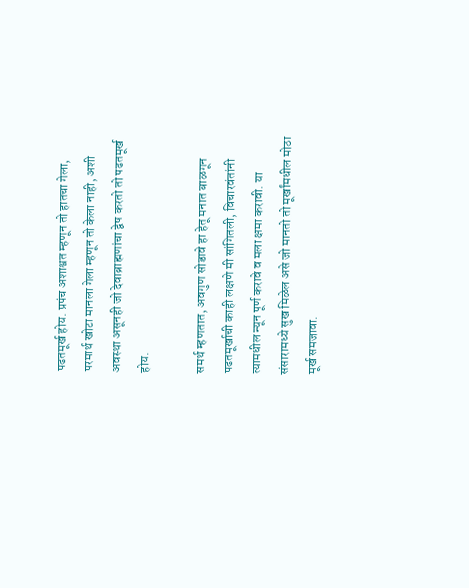पढतमूर्ख होय. प्रपंच अशाश्वत म्हणून तो हातचा गेला, परमार्थ खोटा मानला गेला म्हणून तो केला नाही, अशी अवस्था असूनही जो देवाब्राह्मणांचा द्वेष करतो तो पढतमूर्ख होय.

समर्थ म्हणतात, अवगुण सोडावे हा हेतू मनात बाळगून पढतमूर्खाची काही लक्षणे मी सांगितली, विचारवंतांनी त्यामधील न्यून पूर्ण करावे व मला क्षमा करावी. या संसारामध्ये सुख मिळेल असे जो मानतो तो मूर्खांमधील मोठा मूर्ख समजावा.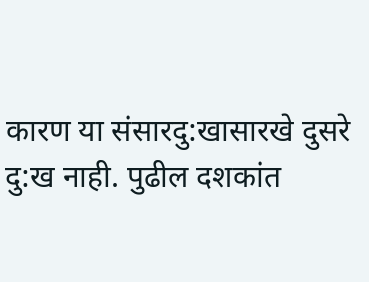कारण या संसारदु:खासारखे दुसरे दु:ख नाही. पुढील दशकांत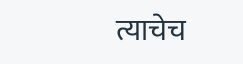त्याचेच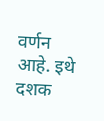वर्णन आहे. इथे दशक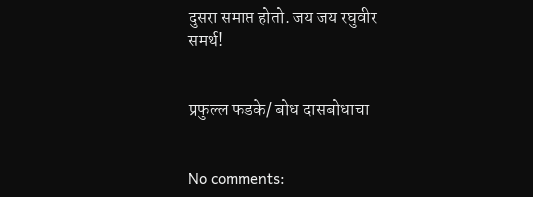दुसरा समाप्त होतो. जय जय रघुवीर समर्थ!


प्रफुल्ल फडके/ बोध दासबोधाचा


No comments: